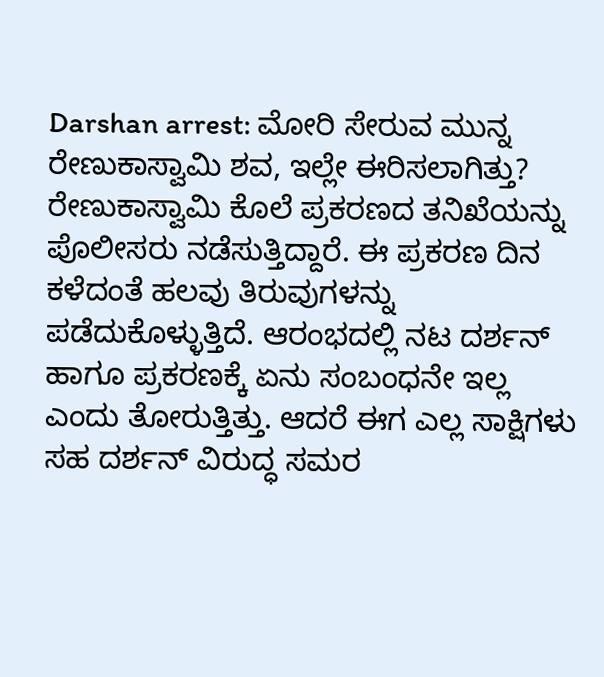Darshan arrest: ಮೋರಿ ಸೇರುವ ಮುನ್ನ ರೇಣುಕಾಸ್ವಾಮಿ ಶವ, ಇಲ್ಲೇ ಈರಿಸಲಾಗಿತ್ತು?
ರೇಣುಕಾಸ್ವಾಮಿ ಕೊಲೆ ಪ್ರಕರಣದ ತನಿಖೆಯನ್ನು ಪೊಲೀಸರು ನಡೆಸುತ್ತಿದ್ದಾರೆ. ಈ ಪ್ರಕರಣ ದಿನ ಕಳೆದಂತೆ ಹಲವು ತಿರುವುಗಳನ್ನು ಪಡೆದುಕೊಳ್ಳುತ್ತಿದೆ. ಆರಂಭದಲ್ಲಿ ನಟ ದರ್ಶನ್ ಹಾಗೂ ಪ್ರಕರಣಕ್ಕೆ ಏನು ಸಂಬಂಧನೇ ಇಲ್ಲ ಎಂದು ತೋರುತ್ತಿತ್ತು. ಆದರೆ ಈಗ ಎಲ್ಲ ಸಾಕ್ಷಿಗಳು ಸಹ ದರ್ಶನ್ ವಿರುದ್ಧ ಸಮರ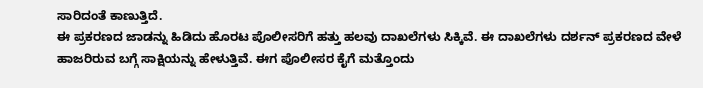ಸಾರಿದಂತೆ ಕಾಣುತ್ತಿದೆ.
ಈ ಪ್ರಕರಣದ ಜಾಡನ್ನು ಹಿಡಿದು ಹೊರಟ ಪೊಲೀಸರಿಗೆ ಹತ್ತು ಹಲವು ದಾಖಲೆಗಳು ಸಿಕ್ಕಿವೆ. ಈ ದಾಖಲೆಗಳು ದರ್ಶನ್ ಪ್ರಕರಣದ ವೇಳೆ ಹಾಜರಿರುವ ಬಗ್ಗೆ ಸಾಕ್ಷಿಯನ್ನು ಹೇಳುತ್ತಿವೆ. ಈಗ ಪೊಲೀಸರ ಕೈಗೆ ಮತ್ತೊಂದು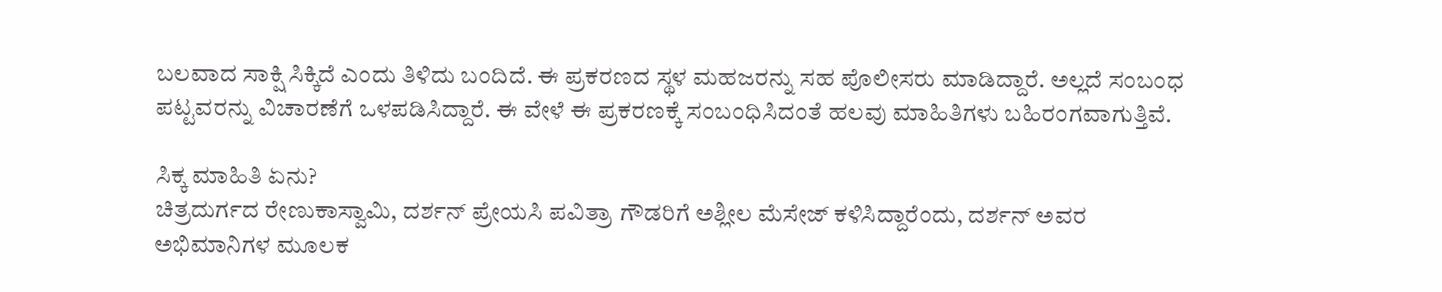ಬಲವಾದ ಸಾಕ್ಷಿ ಸಿಕ್ಕಿದೆ ಎಂದು ತಿಳಿದು ಬಂದಿದೆ. ಈ ಪ್ರಕರಣದ ಸ್ಥಳ ಮಹಜರನ್ನು ಸಹ ಪೊಲೀಸರು ಮಾಡಿದ್ದಾರೆ. ಅಲ್ಲದೆ ಸಂಬಂಧ ಪಟ್ಟವರನ್ನು ವಿಚಾರಣೆಗೆ ಒಳಪಡಿಸಿದ್ದಾರೆ. ಈ ವೇಳೆ ಈ ಪ್ರಕರಣಕ್ಕೆ ಸಂಬಂಧಿಸಿದಂತೆ ಹಲವು ಮಾಹಿತಿಗಳು ಬಹಿರಂಗವಾಗುತ್ತಿವೆ.

ಸಿಕ್ಕ ಮಾಹಿತಿ ಏನು?
ಚಿತ್ರದುರ್ಗದ ರೇಣುಕಾಸ್ವಾಮಿ, ದರ್ಶನ್ ಪ್ರೇಯಸಿ ಪವಿತ್ರಾ ಗೌಡರಿಗೆ ಅಶ್ಲೀಲ ಮೆಸೇಜ್ ಕಳಿಸಿದ್ದಾರೆಂದು, ದರ್ಶನ್ ಅವರ ಅಭಿಮಾನಿಗಳ ಮೂಲಕ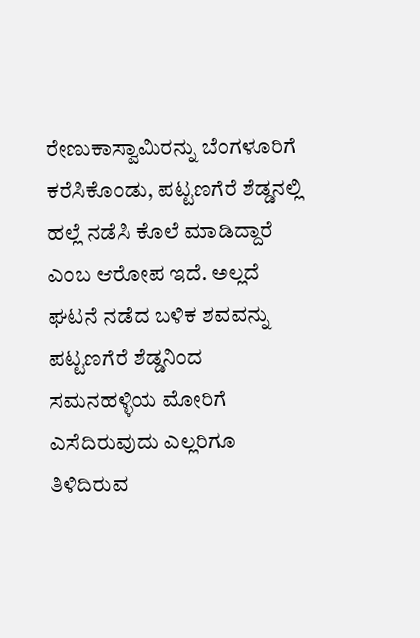ರೇಣುಕಾಸ್ವಾಮಿರನ್ನು ಬೆಂಗಳೂರಿಗೆ ಕರೆಸಿಕೊಂಡು, ಪಟ್ಟಣಗೆರೆ ಶೆಡ್ಡನಲ್ಲಿ ಹಲ್ಲೆ ನಡೆಸಿ ಕೊಲೆ ಮಾಡಿದ್ದಾರೆ ಎಂಬ ಆರೋಪ ಇದೆ. ಅಲ್ಲದೆ ಘಟನೆ ನಡೆದ ಬಳಿಕ ಶವವನ್ನು ಪಟ್ಟಣಗೆರೆ ಶೆಡ್ಡನಿಂದ ಸಮನಹಳ್ಳಿಯ ಮೋರಿಗೆ ಎಸೆದಿರುವುದು ಎಲ್ಲರಿಗೂ ತಿಳಿದಿರುವ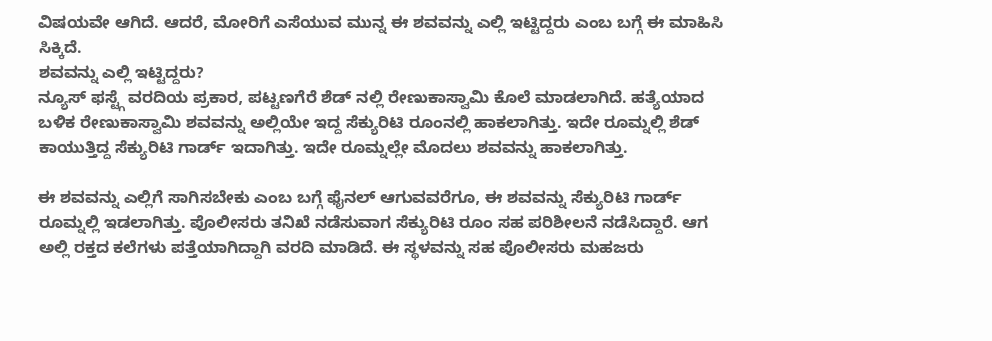ವಿಷಯವೇ ಆಗಿದೆ. ಆದರೆ, ಮೋರಿಗೆ ಎಸೆಯುವ ಮುನ್ನ ಈ ಶವವನ್ನು ಎಲ್ಲಿ ಇಟ್ಟಿದ್ದರು ಎಂಬ ಬಗ್ಗೆ ಈ ಮಾಹಿಸಿ ಸಿಕ್ಕಿದೆ.
ಶವವನ್ನು ಎಲ್ಲಿ ಇಟ್ಟಿದ್ದರು?
ನ್ಯೂಸ್ ಫಸ್ಟ್ಗೆ ವರದಿಯ ಪ್ರಕಾರ, ಪಟ್ಟಣಗೆರೆ ಶೆಡ್ ನಲ್ಲಿ ರೇಣುಕಾಸ್ವಾಮಿ ಕೊಲೆ ಮಾಡಲಾಗಿದೆ. ಹತ್ಯೆಯಾದ ಬಳಿಕ ರೇಣುಕಾಸ್ವಾಮಿ ಶವವನ್ನು ಅಲ್ಲಿಯೇ ಇದ್ದ ಸೆಕ್ಯುರಿಟಿ ರೂಂನಲ್ಲಿ ಹಾಕಲಾಗಿತ್ತು. ಇದೇ ರೂಮ್ನಲ್ಲಿ ಶೆಡ್ ಕಾಯುತ್ತಿದ್ದ ಸೆಕ್ಯುರಿಟಿ ಗಾರ್ಡ್ ಇದಾಗಿತ್ತು. ಇದೇ ರೂಮ್ನಲ್ಲೇ ಮೊದಲು ಶವವನ್ನು ಹಾಕಲಾಗಿತ್ತು.

ಈ ಶವವನ್ನು ಎಲ್ಲಿಗೆ ಸಾಗಿಸಬೇಕು ಎಂಬ ಬಗ್ಗೆ ಫೈನಲ್ ಆಗುವವರೆಗೂ, ಈ ಶವವನ್ನು ಸೆಕ್ಯುರಿಟಿ ಗಾರ್ಡ್ ರೂಮ್ನಲ್ಲಿ ಇಡಲಾಗಿತ್ತು. ಪೊಲೀಸರು ತನಿಖೆ ನಡೆಸುವಾಗ ಸೆಕ್ಯುರಿಟಿ ರೂಂ ಸಹ ಪರಿಶೀಲನೆ ನಡೆಸಿದ್ದಾರೆ. ಆಗ ಅಲ್ಲಿ ರಕ್ತದ ಕಲೆಗಳು ಪತ್ತೆಯಾಗಿದ್ದಾಗಿ ವರದಿ ಮಾಡಿದೆ. ಈ ಸ್ಥಳವನ್ನು ಸಹ ಪೊಲೀಸರು ಮಹಜರು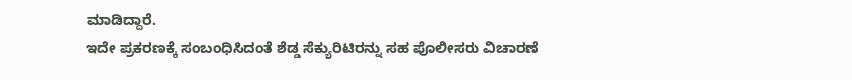ಮಾಡಿದ್ದಾರೆ.
ಇದೇ ಪ್ರಕರಣಕ್ಕೆ ಸಂಬಂಧಿಸಿದಂತೆ ಶೆಡ್ಡ ಸೆಕ್ಯುರಿಟಿರನ್ನು ಸಹ ಪೊಲೀಸರು ವಿಚಾರಣೆ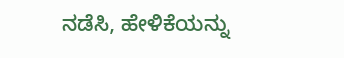ನಡೆಸಿ, ಹೇಳಿಕೆಯನ್ನು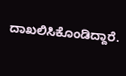ದಾಖಲಿಸಿಕೊಂಡಿದ್ದಾರೆ.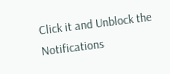Click it and Unblock the Notifications